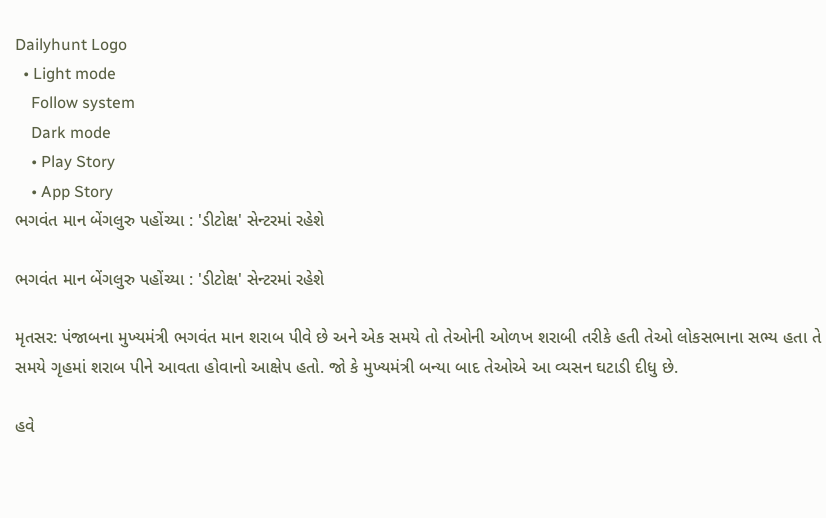Dailyhunt Logo
  • Light mode
    Follow system
    Dark mode
    • Play Story
    • App Story
ભગવંત માન બેંગલુરુ પહોંચ્યા : 'ડીટોક્ષ' સેન્ટરમાં રહેશે

ભગવંત માન બેંગલુરુ પહોંચ્યા : 'ડીટોક્ષ' સેન્ટરમાં રહેશે

મૃતસર: પંજાબના મુખ્યમંત્રી ભગવંત માન શરાબ પીવે છે અને એક સમયે તો તેઓની ઓળખ શરાબી તરીકે હતી તેઓ લોકસભાના સભ્ય હતા તે સમયે ગૃહમાં શરાબ પીને આવતા હોવાનો આક્ષેપ હતો. જો કે મુખ્યમંત્રી બન્યા બાદ તેઓએ આ વ્યસન ઘટાડી દીધુ છે.

હવે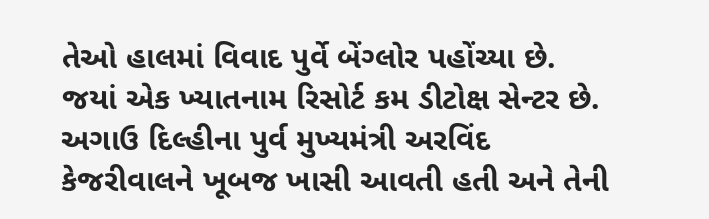તેઓ હાલમાં વિવાદ પુર્વે બેંગ્લોર પહોંચ્યા છે. જયાં એક ખ્યાતનામ રિસોર્ટ કમ ડીટોક્ષ સેન્ટર છે. અગાઉ દિલ્હીના પુર્વ મુખ્યમંત્રી અરવિંદ કેજરીવાલને ખૂબજ ખાસી આવતી હતી અને તેની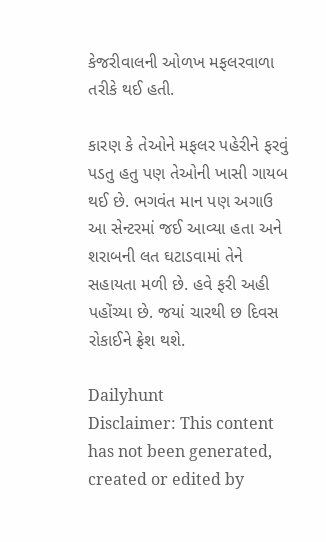કેજરીવાલની ઓળખ મફલરવાળા તરીકે થઈ હતી.

કારણ કે તેઓને મફલર પહેરીને ફરવું પડતુ હતુ પણ તેઓની ખાસી ગાયબ થઈ છે. ભગવંત માન પણ અગાઉ આ સેન્ટરમાં જઈ આવ્યા હતા અને શરાબની લત ઘટાડવામાં તેને સહાયતા મળી છે. હવે ફરી અહી પહોંચ્યા છે. જયાં ચારથી છ દિવસ રોકાઈને ફ્રેશ થશે.

Dailyhunt
Disclaimer: This content has not been generated, created or edited by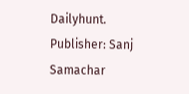Dailyhunt. Publisher: Sanj Samachar